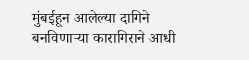मुंबईहून आलेल्या दागिने बनविणाऱ्या कारागिराने आधी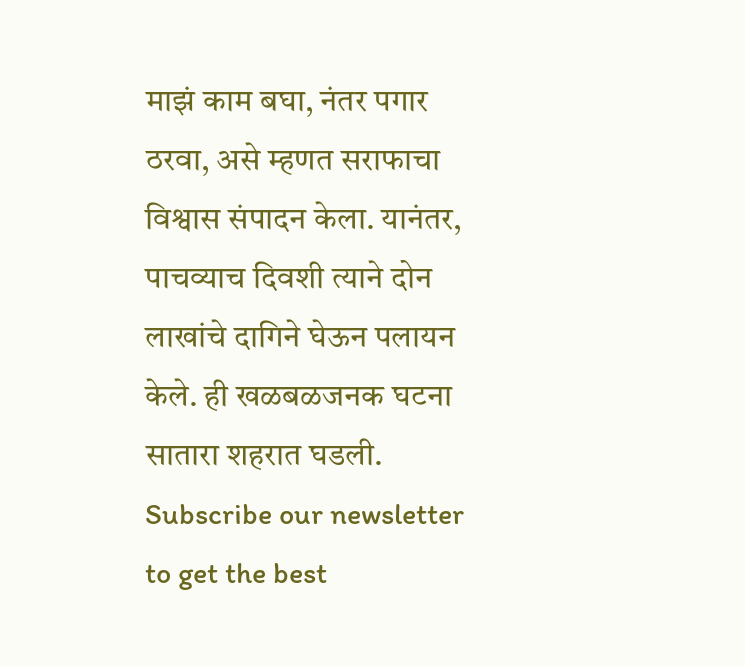माझं काम बघा, नंतर पगार ठरवा, असे म्हणत सराफाचा विश्वास संपादन केला. यानंतर, पाचव्याच दिवशी त्याने दोन लाखांचे दागिने घेऊन पलायन केले. ही खळबळजनक घटना सातारा शहरात घडली.
Subscribe our newsletter to get the best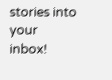stories into your inbox!